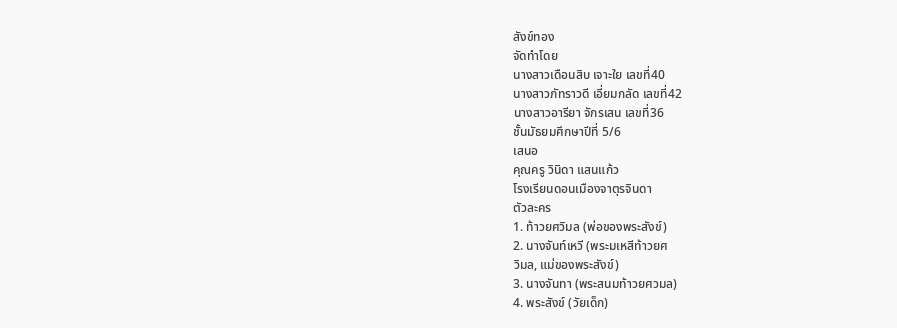สังข์ทอง
จัดทำโดย
นางสาวเดือนสิบ เจาะใย เลขที่40
นางสาวภัทราวดี เอี่ยมกลัด เลขที่42
นางสาวอารียา จักรเสน เลขที่36
ชั้นมัธยมศึกษาปีที่ 5/6
เสนอ
คุณครู วินิดา แสนแก้ว
โรงเรียนดอนเมืองจาตุรจินดา
ตัวละคร
1. ท้าวยศวิมล (พ่อของพระสังข์)
2. นางจันท์เหวี (พระมเหสีท้าวยศ
วิมล, แม่ของพระสังข์)
3. นางจันทา (พระสนมท้าวยศวมล)
4. พระสังข์ (วัยเด็ก)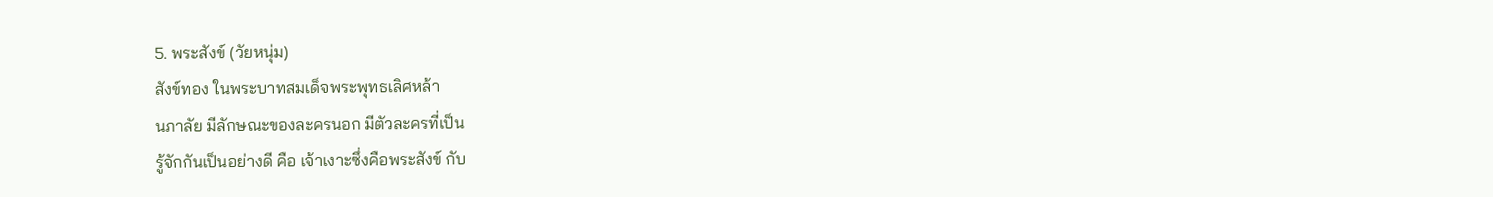5. พระสังข์ (วัยหนุ่ม)
สังข์ทอง ในพระบาทสมเด็จพระพุทธเลิศหล้า
นภาลัย มีลักษณะของละครนอก มีตัวละครที่เป็น
รู้จักกันเป็นอย่างดี คือ เจ้าเงาะซึ่งคือพระสังข์ กับ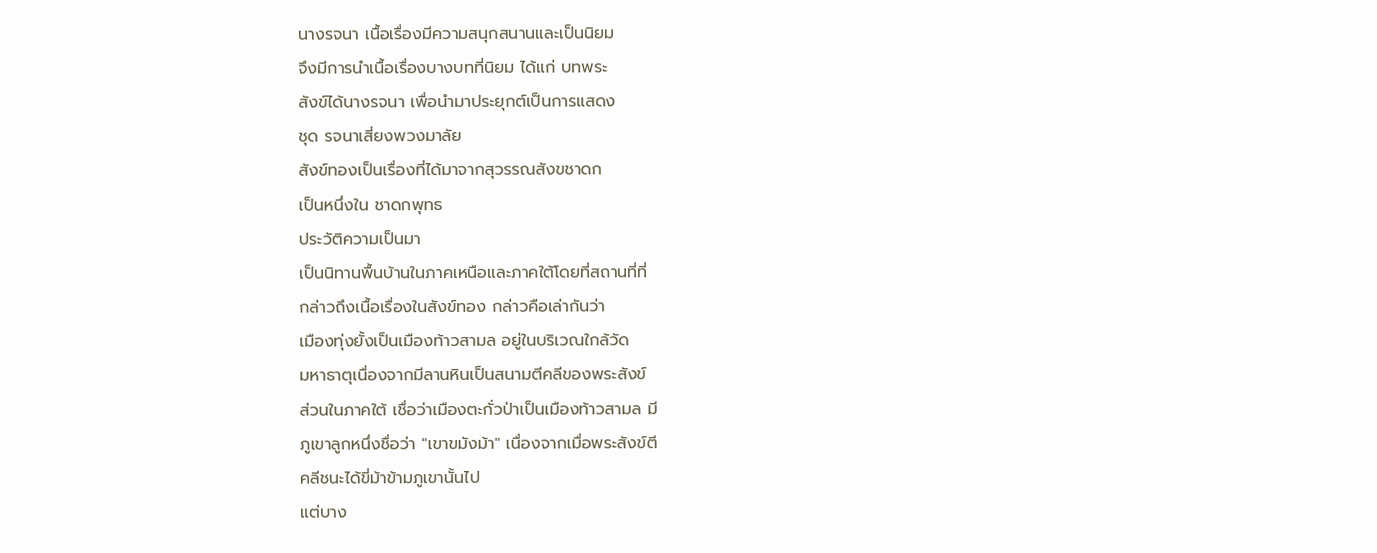นางรจนา เนื้อเรื่องมีความสนุกสนานและเป็นนิยม
จึงมีการนำเนื้อเรื่องบางบทที่นิยม ได้แก่ บทพระ
สังข์ได้นางรจนา เพื่อนำมาประยุกต์เป็นการแสดง
ชุด รจนาเสี่ยงพวงมาลัย
สังข์ทองเป็นเรื่องที่ได้มาจากสุวรรณสังขชาดก
เป็นหนึ่งใน ชาดกพุทธ
ประวัติความเป็นมา
เป็นนิทานพื้นบ้านในภาคเหนือและภาคใต้โดยที่สถานที่ที่
กล่าวถึงเนื้อเรื่องในสังข์ทอง กล่าวคือเล่ากันว่า
เมืองทุ่งยั้งเป็นเมืองท้าวสามล อยู่ในบริเวณใกล้วัด
มหาธาตุเนื่องจากมีลานหินเป็นสนามตีคลีของพระสังข์
ส่วนในภาคใต้ เชื่อว่าเมืองตะกั่วป่าเป็นเมืองท้าวสามล มี
ภูเขาลูกหนึ่งชื่อว่า "เขาขมังม้า" เนื่องจากเมื่อพระสังข์ตี
คลีชนะได้ขี่ม้าข้ามภูเขานั้นไป
แต่บาง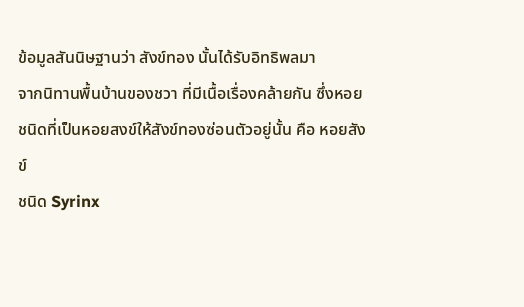ข้อมูลสันนิษฐานว่า สังข์ทอง นั้นได้รับอิทธิพลมา
จากนิทานพื้นบ้านของชวา ที่มีเนื้อเรื่องคล้ายกัน ซึ่งหอย
ชนิดที่เป็นหอยสงข์ให้สังข์ทองซ่อนตัวอยู่นั้น คือ หอยสังข์
ชนิด Syrinx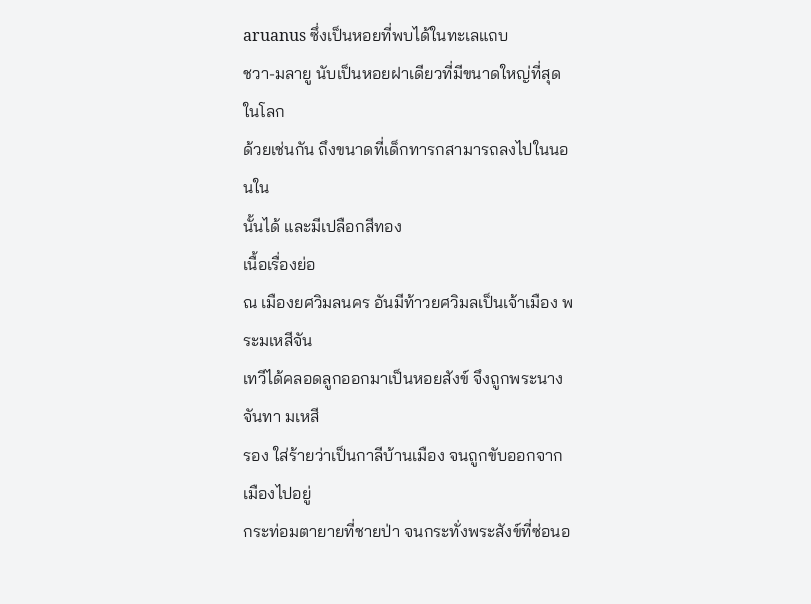aruanus ซึ่งเป็นหอยที่พบได้ในทะเลแถบ
ชวา-มลายู นับเป็นหอยฝาเดียวที่มีขนาดใหญ่ที่สุดในโลก
ด้วยเช่นกัน ถึงขนาดที่เด็กทารกสามารถลงไปในนอนใน
นั้นได้ และมีเปลือกสีทอง
เนื้อเรื่องย่อ
ณ เมืองยศวิมลนคร อันมีท้าวยศวิมลเป็นเจ้าเมือง พระมเหสีจัน
เทวีได้คลอดลูกออกมาเป็นหอยสังข์ จึงถูกพระนางจันทา มเหสี
รอง ใส่ร้ายว่าเป็นกาลีบ้านเมือง จนถูกขับออกจากเมืองไปอยู่
กระท่อมตายายที่ชายป่า จนกระทั่งพระสังข์ที่ซ่อนอ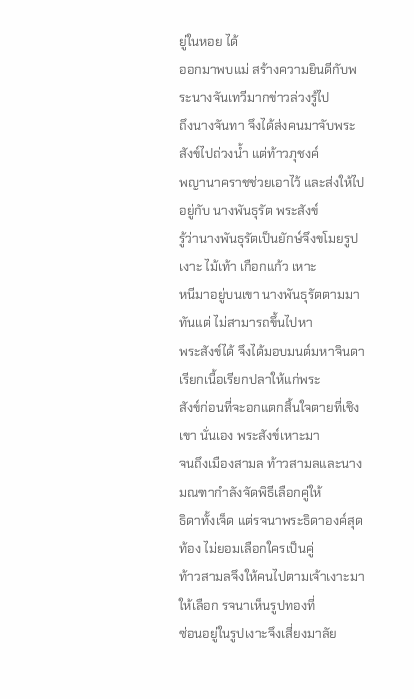ยู่ในหอย ได้
ออกมาพบแม่ สร้างความยินดีกับพระนางจันเทวีมากข่าวล่วงรู้ไป
ถึงนางจันทา จึงได้ส่งคนมาจับพระสังข์ไปถ่วงน้ำ แต่ท้าวภุชงค์
พญานาคราชช่วยเอาไว้ และส่งให้ไปอยู่กับ นางพันธุรัต พระสังข์
รู้ว่านางพันธุรัตเป็นยักษ์จึงขโมยรูปเงาะ ไม้เท้า เกือกแก้ว เหาะ
หนีมาอยู่บนเขา นางพันธุรัตตามมาทันแต่ ไม่สามารถขึ้นไปหา
พระสังข์ได้ จึงได้มอบมนต์มหาจินดา เรียกเนื้อเรียกปลาให้แก่พระ
สังข์ก่อนที่จะอกแตกสิ้นใจตายที่เชิงเขา นั่นเอง พระสังข์เหาะมา
จนถึงเมืองสามล ท้าวสามลและนางมณฑากำลังจัดพิธีเลือกคู่ให้
ธิดาทั้งเจ็ด แต่รจนาพระธิดาองค์สุดท้อง ไม่ยอมเลือกใครเป็นคู่
ท้าวสามลจึงให้คนไปตามเจ้าเงาะมาให้เลือก รจนาเห็นรูปทองที่
ซ่อนอยู่ในรูปเงาะจึงเสี่ยงมาลัย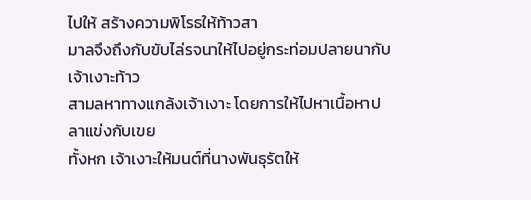ไปให้ สร้างความพิโรธให้ท้าวสา
มาลจึงถึงกับขับไล่รจนาให้ไปอยู่กระท่อมปลายนากับเจ้าเงาะท้าว
สามลหาทางแกล้งเจ้าเงาะ โดยการให้ไปหาเนื้อหาปลาแข่งกับเขย
ทั้งหก เจ้าเงาะให้มนต์ที่นางพันธุรัตให้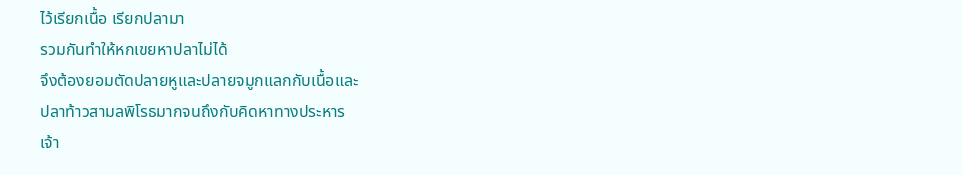ไว้เรียกเนื้อ เรียกปลามา
รวมกันทำให้หกเขยหาปลาไม่ได้
จึงต้องยอมตัดปลายหูและปลายจมูกแลกกับเนื้อและ
ปลาท้าวสามลพิโรธมากจนถึงกับคิดหาทางประหาร
เจ้า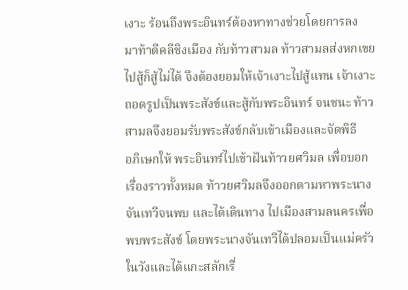เงาะ ร้อนถึงพระอินทร์ต้องหาทางช่วยโดยการลง
มาท้าตีคลีชิงเมือง กับท้าวสามล ท้าวสามลส่งหกเขย
ไปสู้ก็สู้ไม่ได้ จึงต้องยอมให้เจ้าเงาะไปสู้แทน เจ้าเงาะ
ถอดรูปเป็นพระสังข์และสู้กับพระอินทร์ จนชนะ ท้าว
สามลจึงยอมรับพระสังข์กลับเข้าเมืองและจัดพิธี
อภิเษกให้ พระอินทร์ไปเข้าฝันท้าวยศวิมล เพื่อบอก
เรื่องราวทั้งหมด ท้าวยศวิมลจึงออกตามหาพระนาง
จันเทวีจนพบ และได้เดินทาง ไปเมืองสามลนครเพื่อ
พบพระสังข์ โดยพระนางจันเทวีได้ปลอมเป็นแม่ครัว
ในวังและได้แกะสลักเรื่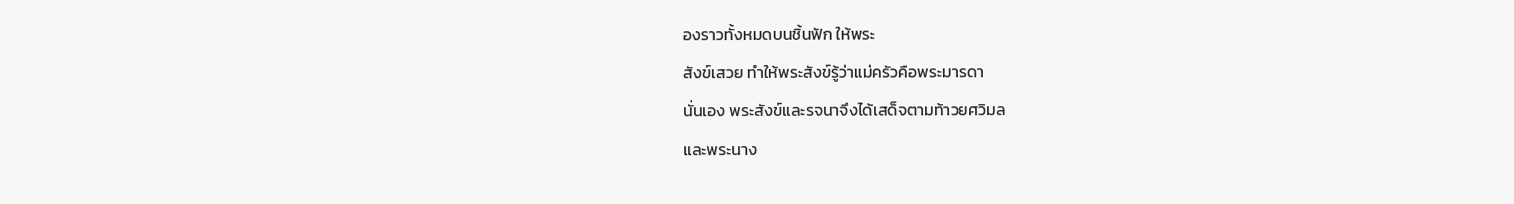องราวทั้งหมดบนชิ้นฟัก ให้พระ
สังข์เสวย ทำให้พระสังข์รู้ว่าแม่ครัวคือพระมารดา
นั่นเอง พระสังข์และรจนาจึงได้เสด็จตามท้าวยศวิมล
และพระนาง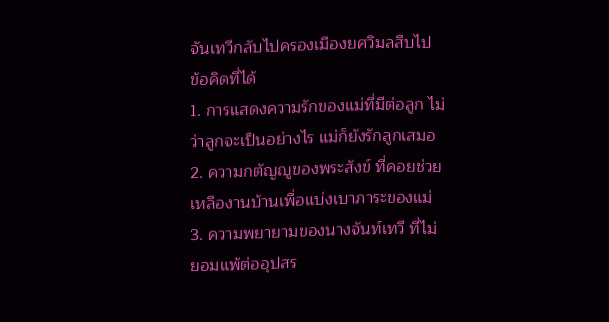จันเทวีกลับไปครองเมืองยศวิมลสืบไป
ข้อคิดที่ได้
1. การแสดงความรักของแม่ที่มีต่อลูก ไม่
ว่าลูกจะเป็นอย่างไร แม่ก็ยังรักลูกเสมอ
2. ความกตัญญูของพระสังข์ ที่คอยช่วย
เหลืองานบ้านเพื่อแบ่งเบาภาระของแม่
3. ความพยายามของนางจันท์เทวี ที่ไม่
ยอมแพ้ต่ออุปสร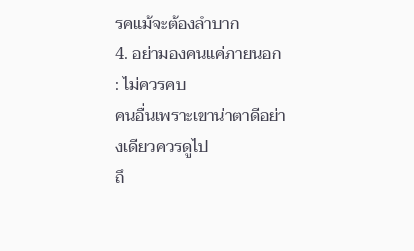รคแม้จะต้องลำบาก
4. อย่ามองคนแค่ภายนอก : ไม่ควรคบ
คนอื่นเพราะเขาน่าตาดีอย่างเดียวควรดูไป
ถึ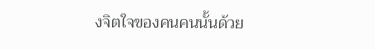งจิตใจของคนคนนั้นด้วย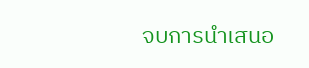จบการนำเสนอ